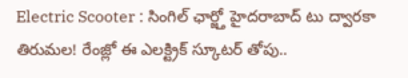Electric Scooter : సింగిల్ ఛార్జ్తో హైదరాబాద్ టు ద్వారకా తిరుమల! రేంజ్లో ఈ ఎలక్ట్రిక్ స్కూటర్ తోపు..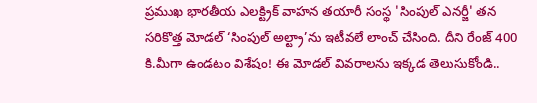ప్రముఖ భారతీయ ఎలక్ట్రిక్ వాహన తయారీ సంస్థ 'సింపుల్ ఎనర్జీ' తన సరికొత్త మోడల్ ‘సింపుల్ అల్ట్రా’ను ఇటీవలే లాంచ్ చేసింది. దీని రేంజ్ 400 కి.మీగా ఉండటం విశేషం! ఈ మోడల్ వివరాలను ఇక్కడ తెలుసుకోండి..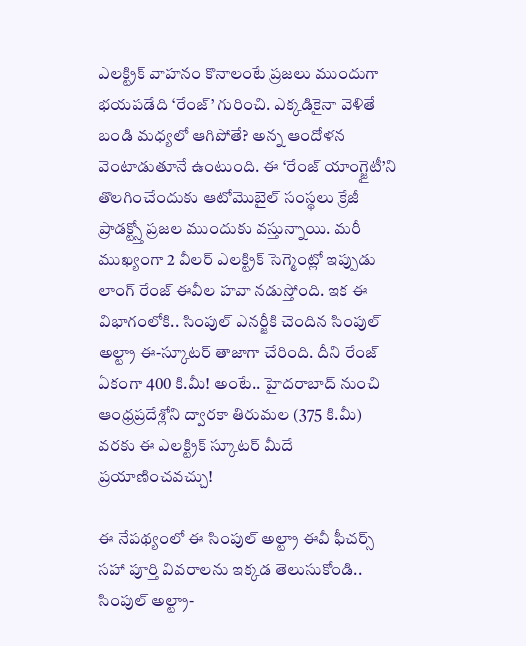ఎలక్ట్రిక్ వాహనం కొనాలంటే ప్రజలు ముందుగా భయపడేది ‘రేంజ్’ గురించి. ఎక్కడికైనా వెళితే బండి మధ్యలో ఆగిపోతే? అన్న ఆందోళన వెంటాడుతూనే ఉంటుంది. ఈ ‘రేంజ్ యాంగ్జైటీ’ని తొలగించేందుకు ఆటోమొబైల్ సంస్థలు క్రేజీ ప్రాడక్ట్స్తో ప్రజల ముందుకు వస్తున్నాయి. మరీ ముఖ్యంగా 2 వీలర్ ఎలక్ట్రిక్ సెగ్మెంట్లో ఇప్పుడు లాంగ్ రేంజ్ ఈవీల హవా నడుస్తోంది. ఇక ఈ విభాగంలోకి.. సింపుల్ ఎనర్జీకి చెందిన సింపుల్ అల్ట్రా ఈ-స్కూటర్ తాజాగా చేరింది. దీని రేంజ్ ఏకంగా 400 కి.మీ! అంటే.. హైదరాబాద్ నుంచి ఆంధ్రప్రదేశ్లోని ద్వారకా తిరుమల (375 కి.మీ) వరకు ఈ ఎలక్ట్రిక్ స్కూటర్ మీదే ప్రయాణించవచ్చు!

ఈ నేపథ్యంలో ఈ సింపుల్ అల్ట్రా ఈవీ ఫీచర్స్ సహా పూర్తి వివరాలను ఇక్కడ తెలుసుకోండి..
సింపుల్ అల్ట్రా-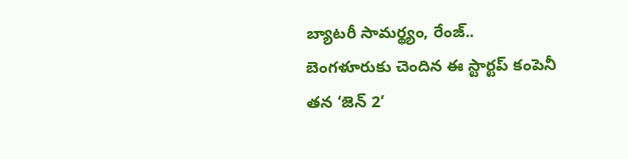బ్యాటరీ సామర్థ్యం, రేంజ్..
బెంగళూరుకు చెందిన ఈ స్టార్టప్ కంపెనీ తన ‘జెన్ 2’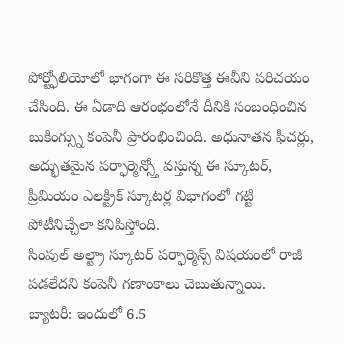పోర్ట్ఫోలియోలో భాగంగా ఈ సరికొత్త ఈవీని పరిచయం చేసింది. ఈ ఏడాది ఆరంభంలోనే దీనికి సంబంధించిన బుకింగ్స్ను కంపెనీ ప్రారంభించింది. అధునాతన ఫీచర్లు, అద్భుతమైన పర్ఫార్మెన్స్తో వస్తున్న ఈ స్కూటర్, ప్రీమియం ఎలక్ట్రిక్ స్కూటర్ల విభాగంలో గట్టి పోటీనిచ్చేలా కనిపిస్తోంది.
సింపుల్ అల్ట్రా స్కూటర్ పర్ఫార్మెన్స్ విషయంలో రాజీ పడలేదని కంపెనీ గణాంకాలు చెబుతున్నాయి.
బ్యాటరీ: ఇందులో 6.5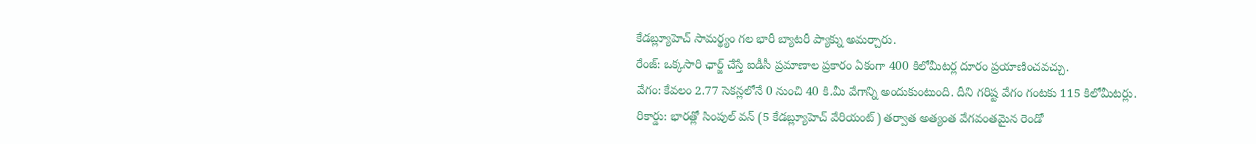కేడబ్ల్యూహెచ్ సామర్థ్యం గల భారీ బ్యాటరీ ప్యాక్ను అమర్చారు.
రేంజ్: ఒక్కసారి ఛార్జ్ చేస్తే ఐడీసీ ప్రమాణాల ప్రకారం ఏకంగా 400 కిలోమీటర్ల దూరం ప్రయాణించవచ్చు.
వేగం: కేవలం 2.77 సెకన్లలోనే 0 నుంచి 40 కి.మీ వేగాన్ని అందుకుంటుంది. దీని గరిష్ట వేగం గంటకు 115 కిలోమీటర్లు.
రికార్డు: భారత్లో సింపుల్ వన్ (5 కేడబ్ల్యూహెచ్ వేరియంట్) తర్వాత అత్యంత వేగవంతమైన రెండో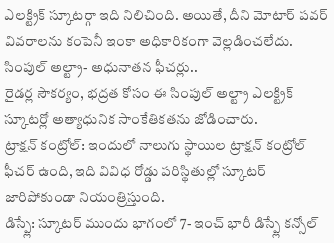ఎలక్ట్రిక్ స్కూటర్గా ఇది నిలిచింది. అయితే, దీని మోటార్ పవర్ వివరాలను కంపెనీ ఇంకా అధికారికంగా వెల్లడించలేదు.
సింపుల్ అల్ట్రా- అధునాతన ఫీచర్లు..
రైడర్ల సౌకర్యం, భద్రత కోసం ఈ సింపుల్ అల్ట్రా ఎలక్ట్రిక్ స్కూటర్లో అత్యాధునిక సాంకేతికతను జోడించారు.
ట్రాక్షన్ కంట్రోల్: ఇందులో నాలుగు స్థాయిల ట్రాక్షన్ కంట్రోల్ ఫీచర్ ఉంది, ఇది వివిధ రోడ్డు పరిస్థితుల్లో స్కూటర్ జారిపోకుండా నియంత్రిస్తుంది.
డిస్ప్లే: స్కూటర్ ముందు భాగంలో 7- ఇంచ్ భారీ డిస్ప్లే కన్సోల్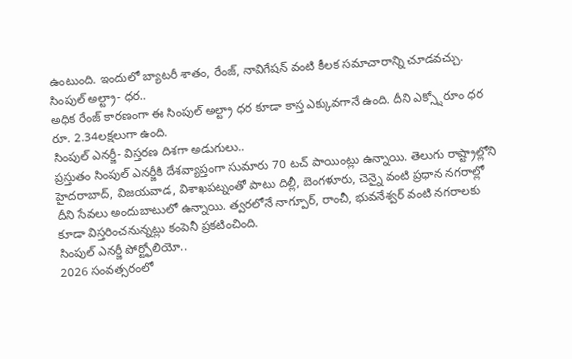ఉంటుంది. ఇందులో బ్యాటరీ శాతం, రేంజ్, నావిగేషన్ వంటి కీలక సమాచారాన్ని చూడవచ్చు.
సింపుల్ అల్ట్రా- ధర..
అధిక రేంజ్ కారణంగా ఈ సింపుల్ అల్ట్రా ధర కూడా కాస్త ఎక్కువగానే ఉంది. దీని ఎక్స్షోరూం ధర రూ. 2.34లక్షలుగా ఉంది.
సింపుల్ ఎనర్జీ- విస్తరణ దిశగా అడుగులు..
ప్రస్తుతం సింపుల్ ఎనర్జీకి దేశవ్యాప్తంగా సుమారు 70 టచ్ పాయింట్లు ఉన్నాయి. తెలుగు రాష్ట్రాల్లోని హైదరాబాద్, విజయవాడ, విశాఖపట్నంతో పాటు దిల్లీ, బెంగళూరు, చెన్నై వంటి ప్రధాన నగరాల్లో దీని సేవలు అందుబాటులో ఉన్నాయి. త్వరలోనే నాగ్పూర్, రాంచీ, భువనేశ్వర్ వంటి నగరాలకు కూడా విస్తరించనున్నట్లు కంపెనీ ప్రకటించింది.
సింపుల్ ఎనర్జీ పోర్ట్ఫోలియో..
2026 సంవత్సరంలో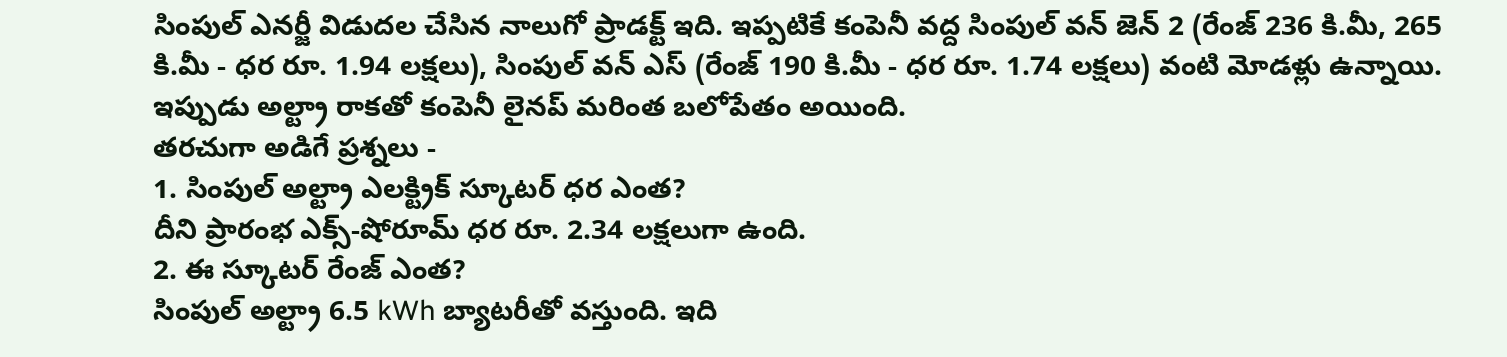సింపుల్ ఎనర్జీ విడుదల చేసిన నాలుగో ప్రాడక్ట్ ఇది. ఇప్పటికే కంపెనీ వద్ద సింపుల్ వన్ జెన్ 2 (రేంజ్ 236 కి.మీ, 265 కి.మీ - ధర రూ. 1.94 లక్షలు), సింపుల్ వన్ ఎస్ (రేంజ్ 190 కి.మీ - ధర రూ. 1.74 లక్షలు) వంటి మోడళ్లు ఉన్నాయి. ఇప్పుడు అల్ట్రా రాకతో కంపెనీ లైనప్ మరింత బలోపేతం అయింది.
తరచుగా అడిగే ప్రశ్నలు -
1. సింపుల్ అల్ట్రా ఎలక్ట్రిక్ స్కూటర్ ధర ఎంత?
దీని ప్రారంభ ఎక్స్-షోరూమ్ ధర రూ. 2.34 లక్షలుగా ఉంది.
2. ఈ స్కూటర్ రేంజ్ ఎంత?
సింపుల్ అల్ట్రా 6.5 kWh బ్యాటరీతో వస్తుంది. ఇది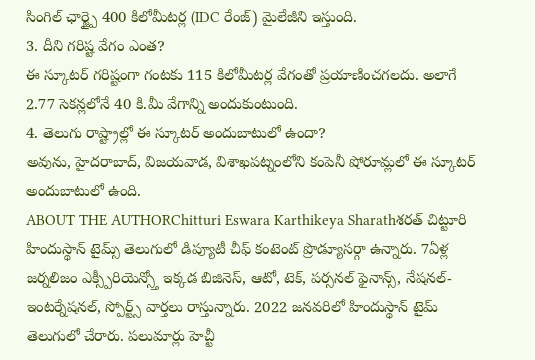సింగిల్ ఛార్జ్పై 400 కిలోమీటర్ల (IDC రేంజ్) మైలేజీని ఇస్తుంది.
3. దీని గరిష్ట వేగం ఎంత?
ఈ స్కూటర్ గరిష్టంగా గంటకు 115 కిలోమీటర్ల వేగంతో ప్రయాణించగలదు. అలాగే 2.77 సెకన్లలోనే 40 కి.మీ వేగాన్ని అందుకుంటుంది.
4. తెలుగు రాష్ట్రాల్లో ఈ స్కూటర్ అందుబాటులో ఉందా?
అవును, హైదరాబాద్, విజయవాడ, విశాఖపట్నంలోని కంపెనీ షోరూమ్లలో ఈ స్కూటర్ అందుబాటులో ఉంది.
ABOUT THE AUTHORChitturi Eswara Karthikeya Sharathశరత్ చిట్టూరి హిందుస్థాన్ టైమ్స్ తెలుగులో డిప్యూటీ చీఫ్ కంటెంట్ ప్రొడ్యూసర్గా ఉన్నారు. 7ఏళ్ల జర్నలిజం ఎక్స్పీరియెన్స్తో ఇక్కడ బిజినెస్, ఆటో, టెక్, పర్సనల్ ఫైనాన్స్, నేషనల్- ఇంటర్నేషనల్, స్పోర్ట్స్ వార్తలు రాస్తున్నారు. 2022 జనవరిలో హిందుస్థాన్ టైమ్ తెలుగులో చేరారు. పలుమార్లు హెచ్టీ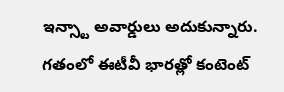ఇన్స్టా అవార్డులు అదుకున్నారు. గతంలో ఈటీవీ భారత్లో కంటెంట్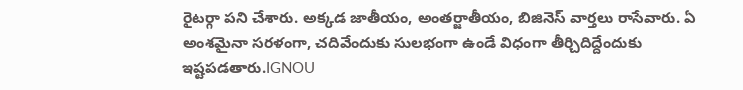రైటర్గా పని చేశారు. అక్కడ జాతీయం, అంతర్జాతీయం, బిజినెస్ వార్తలు రాసేవారు. ఏ అంశమైనా సరళంగా, చదివేందుకు సులభంగా ఉండే విధంగా తీర్చిదిద్దేందుకు ఇష్టపడతారు.IGNOU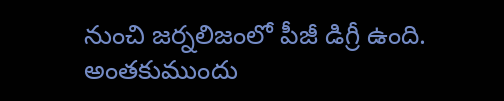నుంచి జర్నలిజంలో పీజీ డిగ్రీ ఉంది. అంతకుముందు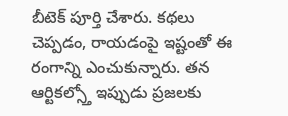బీటెక్ పూర్తి చేశారు. కథలు చెప్పడం, రాయడంపై ఇష్టంతో ఈ రంగాన్ని ఎంచుకున్నారు. తన ఆర్టికల్స్తో ఇప్పుడు ప్రజలకు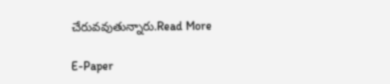చేరువవుతున్నారు.Read More

E-Paper